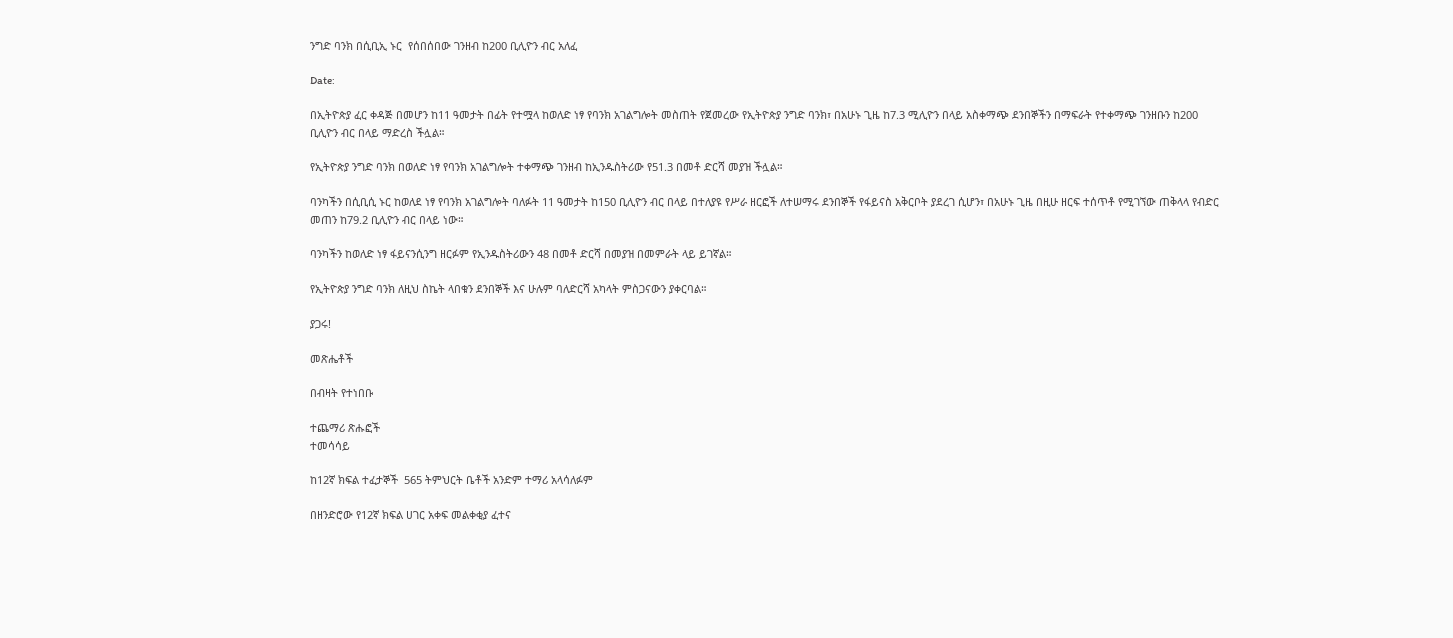ንግድ ባንክ በሲቢኢ ኑር  የሰበሰበው ገንዘብ ከ200 ቢሊዮን ብር አለፈ

Date:

በኢትዮጵያ ፈር ቀዳጅ በመሆን ከ11 ዓመታት በፊት የተሟላ ከወለድ ነፃ የባንክ አገልግሎት መስጠት የጀመረው የኢትዮጵያ ንግድ ባንክ፣ በአሁኑ ጊዜ ከ7.3 ሚሊዮን በላይ አስቀማጭ ደንበኞችን በማፍራት የተቀማጭ ገንዘቡን ከ200 ቢሊዮን ብር በላይ ማድረስ ችሏል።

የኢትዮጵያ ንግድ ባንክ በወለድ ነፃ የባንክ አገልግሎት ተቀማጭ ገንዘብ ከኢንዱስትሪው የ51.3 በመቶ ድርሻ መያዝ ችሏል።

ባንካችን በሲቢሲ ኑር ከወለደ ነፃ የባንክ አገልግሎት ባለፉት 11 ዓመታት ከ150 ቢሊዮን ብር በላይ በተለያዩ የሥራ ዘርፎች ለተሠማሩ ደንበኞች የፋይናስ አቅርቦት ያደረገ ሲሆን፣ በአሁኑ ጊዜ በዚሁ ዘርፍ ተሰጥቶ የሚገኘው ጠቅላላ የብድር መጠን ከ79.2 ቢሊዮን ብር በላይ ነው።

ባንካችን ከወለድ ነፃ ፋይናንሲንግ ዘርፉም የኢንዱስትሪውን 48 በመቶ ድርሻ በመያዝ በመምራት ላይ ይገኛል።

የኢትዮጵያ ንግድ ባንክ ለዚህ ስኬት ላበቁን ደንበኞች እና ሁሉም ባለድርሻ አካላት ምስጋናውን ያቀርባል።

ያጋሩ!

መጽሔቶች

በብዛት የተነበቡ

ተጨማሪ ጽሑፎች
ተመሳሳይ

ከ12ኛ ክፍል ተፈታኞች  565 ትምህርት ቤቶች አንድም ተማሪ አላሳለፉም

በዘንድሮው የ12ኛ ክፍል ሀገር አቀፍ መልቀቂያ ፈተና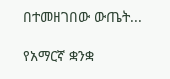በተመዘገበው ውጤት...

የአማርኛ ቋንቋ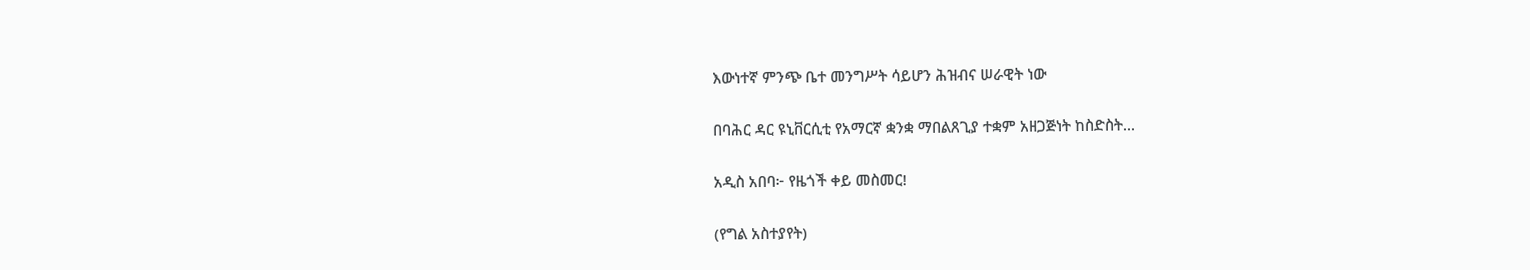እውነተኛ ምንጭ ቤተ መንግሥት ሳይሆን ሕዝብና ሠራዊት ነው

በባሕር ዳር ዩኒቨርሲቲ የአማርኛ ቋንቋ ማበልጸጊያ ተቋም አዘጋጅነት ከስድስት...

አዲስ አበባ፦ የዜጎች ቀይ መስመር!

(የግል አስተያየት)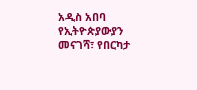አዲስ አበባ የኢትዮጵያውያን መናገሻ፣ የበርካታ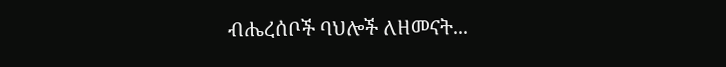ብሔረሰቦች ባህሎች ለዘመናት...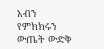አብን የምክክሩን ውጤት ውድቅ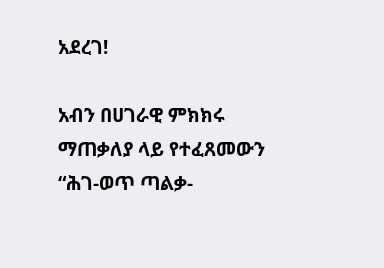አደረገ!

አብን በሀገራዊ ምክክሩ ማጠቃለያ ላይ የተፈጸመውን “ሕገ-ወጥ ጣልቃ-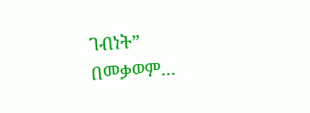ገብነት” በመቃወም...